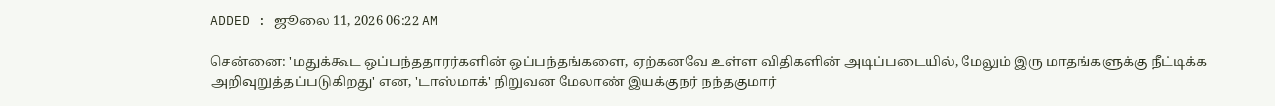ADDED : ஜூலை 11, 2026 06:22 AM

சென்னை: 'மதுக்கூட ஒப்பந்ததாரர்களின் ஒப்பந்தங்களை, ஏற்கனவே உள்ள விதிகளின் அடிப்படையில், மேலும் இரு மாதங்களுக்கு நீட்டிக்க அறிவுறுத்தப்படுகிறது' என, 'டாஸ்மாக்' நிறுவன மேலாண் இயக்குநர் நந்தகுமார்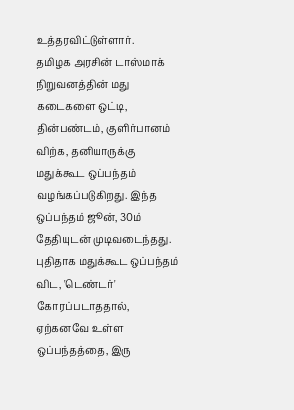உத்தரவிட்டுள்ளார்.
தமிழக அரசின் டாஸ்மாக் நிறுவனத்தின் மது கடைகளை ஒட்டி, தின்பண்டம், குளிர்பானம் விற்க, தனியாருக்கு மதுக்கூட ஒப்பந்தம் வழங்கப்படுகிறது. இந்த ஒப்பந்தம் ஜூன், 30ம் தேதியுடன் முடிவடைந்தது.
புதிதாக மதுக்கூட ஒப்பந்தம் விட, 'டெண்டர்' கோரப்படாததால், ஏற்கனவே உள்ள ஒப்பந்தத்தை, இரு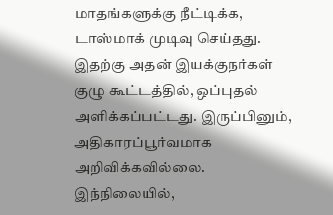மாதங்களுக்கு நீட்டிக்க, டாஸ்மாக் முடிவு செய்தது. இதற்கு அதன் இயக்குநர்கள் குழு கூட்டத்தில், ஒப்புதல் அளிக்கப்பட்டது. இருப்பினும், அதிகாரப்பூர்வமாக அறிவிக்கவில்லை.
இந்நிலையில்,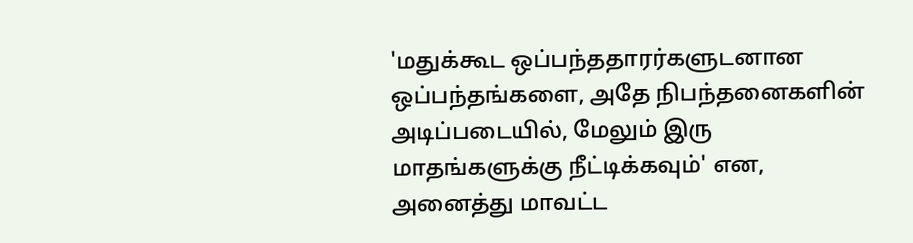'மதுக்கூட ஒப்பந்ததாரர்களுடனான ஒப்பந்தங்களை, அதே நிபந்தனைகளின் அடிப்படையில், மேலும் இரு மாதங்களுக்கு நீட்டிக்கவும்' என, அனைத்து மாவட்ட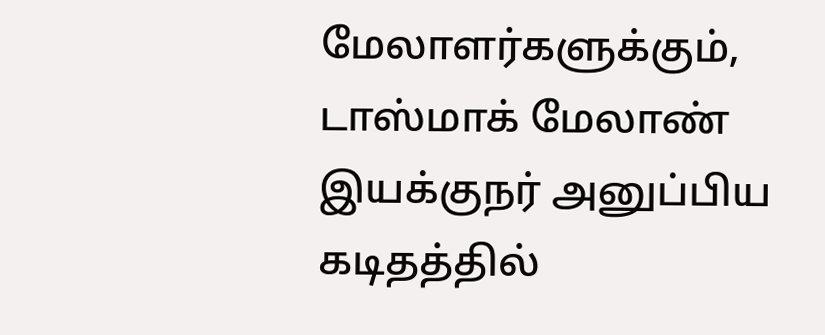மேலாளர்களுக்கும், டாஸ்மாக் மேலாண் இயக்குநர் அனுப்பிய கடிதத்தில்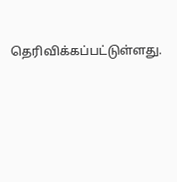தெரிவிக்கப்பட்டுள்ளது.